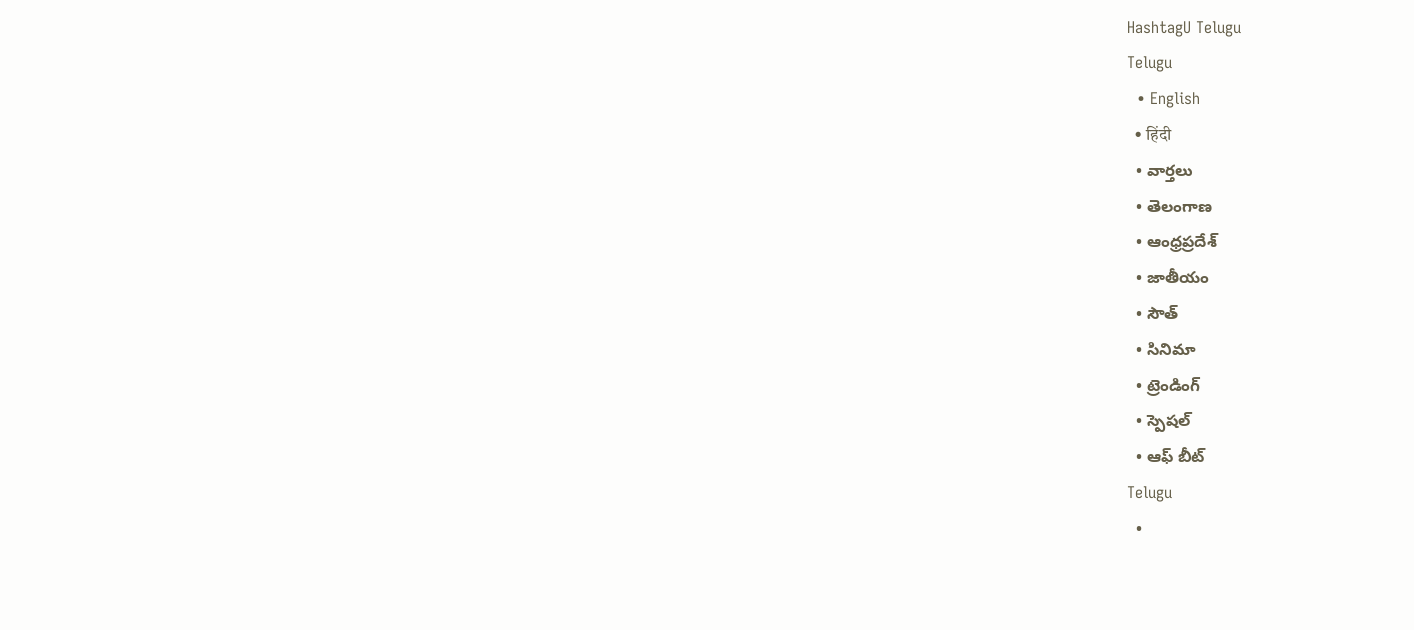HashtagU Telugu
Telugu
  • English
  • हिंदी
  • వార్తలు
  • తెలంగాణ
  • ఆంధ్రప్రదేశ్
  • జాతీయం
  • సౌత్
  • సినిమా
  • ట్రెండింగ్
  • స్పెషల్
  • ఆఫ్ బీట్
Telugu
  •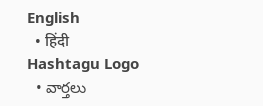English
  • हिंदी
Hashtagu Logo
  • వార్తలు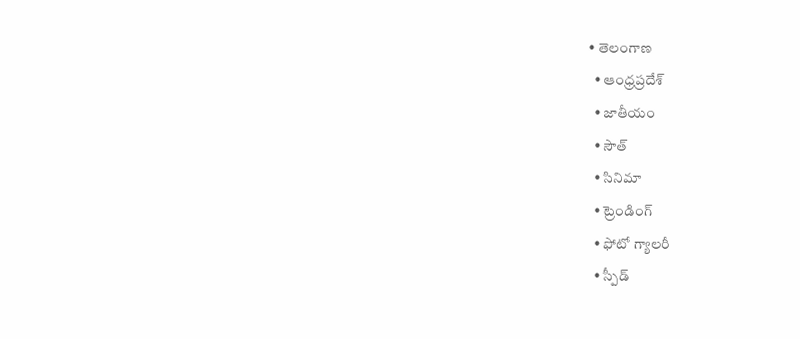• తెలంగాణ
  • ఆంధ్రప్రదేశ్
  • జాతీయం
  • సౌత్
  • సినిమా
  • ట్రెండింగ్
  • ఫోటో గ్యాలరీ
  • స్పీడ్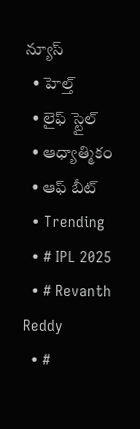న్యూస్
  • హెల్త్
  • లైఫ్ స్టైల్
  • ఆధ్యాత్మికం
  • ఆఫ్ బీట్
  • Trending
  • # IPL 2025
  • # Revanth Reddy
  • #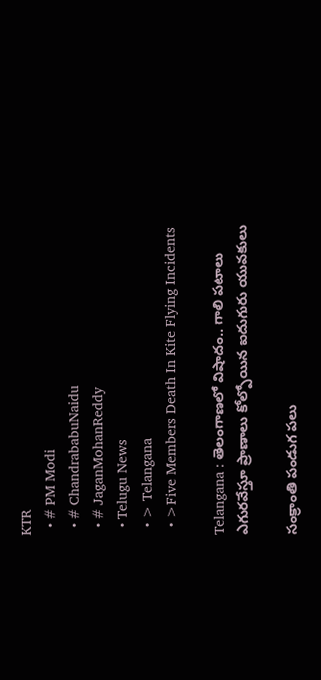KTR
  • # PM Modi
  • # ChandrababuNaidu
  • # JaganMohanReddy
  • Telugu News
  • > Telangana
  • >Five Members Death In Kite Flying Incidents

Telangana : తెలంగాణ‌లో విషాదం.. గాలి ప‌టాలు ఎగుర‌వేస్తూ ప్రాణాలు కోల్పోయిన ఐదుగురు యువ‌కులు

సంక్రాంతి పండుగ ప‌లు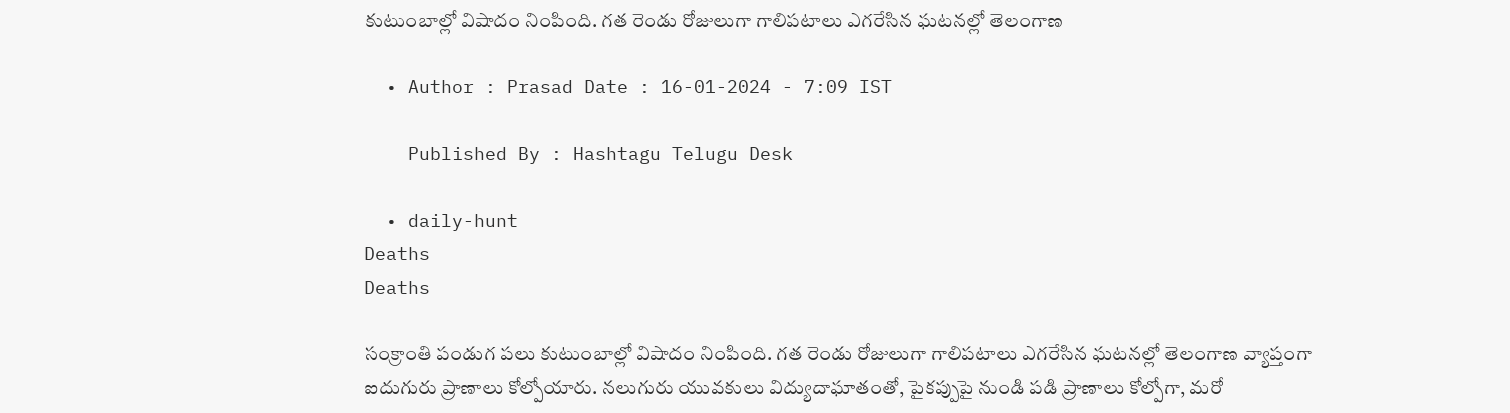కుటుంబాల్లో విషాదం నింపింది. గత రెండు రోజులుగా గాలిపటాలు ఎగరేసిన ఘటనల్లో తెలంగాణ

  • Author : Prasad Date : 16-01-2024 - 7:09 IST

    Published By : Hashtagu Telugu Desk

  • daily-hunt
Deaths
Deaths

సంక్రాంతి పండుగ ప‌లు కుటుంబాల్లో విషాదం నింపింది. గత రెండు రోజులుగా గాలిపటాలు ఎగరేసిన ఘటనల్లో తెలంగాణ వ్యాప్తంగా ఐదుగురు ప్రాణాలు కోల్పోయారు. నలుగురు యువకులు విద్యుదాఘాతంతో, పైకప్పుపై నుండి పడి ప్రాణాలు కోల్పోగా, మ‌రో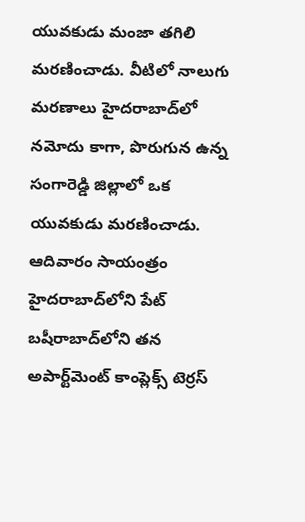యువ‌కుడు మంజా త‌గిలి మ‌ర‌ణించాడు. వీటిలో నాలుగు మరణాలు హైదరాబాద్‌లో నమోదు కాగా, పొరుగున ఉన్న సంగారెడ్డి జిల్లాలో ఒక యువకుడు మరణించాడు. ఆదివారం సాయంత్రం హైదరాబాద్‌లోని పేట్ బషీరాబాద్‌లోని తన అపార్ట్‌మెంట్ కాంప్లెక్స్ టెర్రస్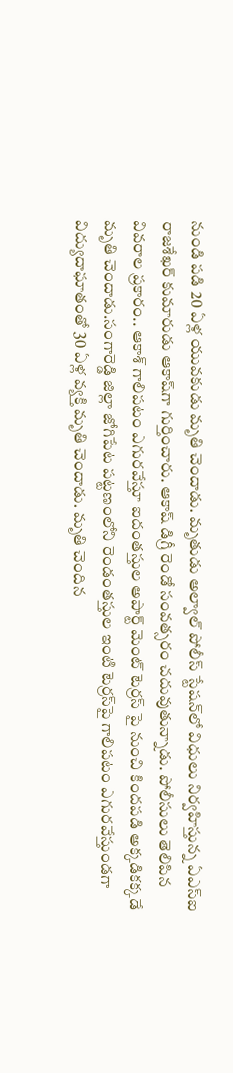నుండి పడి 20 ఏళ్ల యువకుడు మృతి చెందాడు. మృతుడు అల్వాల్ పోలీస్ స్టేషన్‌లో విధులు నిర్వహిస్తున్న ఏఎస్ఐ రాజ‌శేఖ‌ర్ కుమారుడు ఆకాష్‌గా గుర్తించారు. ఆకాష్ డిగ్రీ రెండో సంవత్సరం చదువుతున్నాడు. పోలీసులు తెలిపిన వివరాల ప్రకారం.. ఆకాశ్ గాలిపటం ఎగురవేస్తూ ఐదంతస్తుల అపార్ట్ మెంట్ టెర్రస్ పై నుంచి కిందపడి అక్కడికక్కడే మృతి చెందాడు.సంగారెడ్డి జిల్లా జోగిపేట పట్టణంలోని రెండంతస్తుల ఇంటి టెర్రస్‌పై గాలిపటం ఎగురవేస్తుండగా విద్యుదాఘాతంతో 30 ఏళ్ల వ్యక్తి మృతి చెందాడు. మృతి చెందిన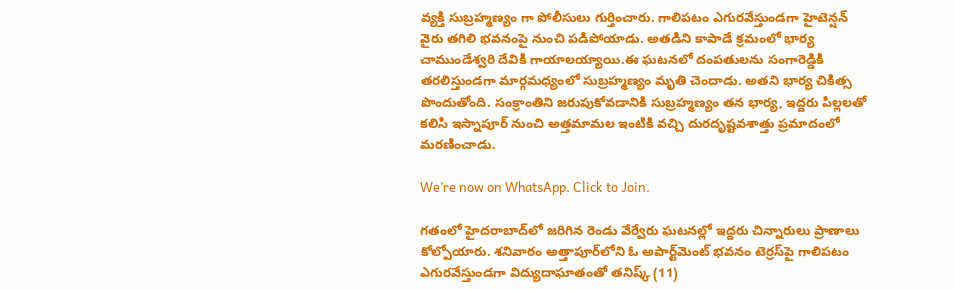వ్య‌క్తి సుబ్రహ్మణ్యం గా పోలీసులు గుర్తించారు. గాలిపటం ఎగురవేస్తుండగా హైటెన్షన్ వైరు తగిలి భవనంపై నుంచి పడిపోయాడు. అతడిని కాపాడే క్రమంలో భార్య చాముండేశ్వరి దేవికి గాయాలయ్యాయి.ఈ ఘ‌ట‌న‌లో దంపతులను సంగారెడ్డికి తరలిస్తుండగా మార్గమధ్యంలో సుబ్రహ్మణ్యం మృతి చెందాడు. అతని భార్య చికిత్స పొందుతోంది. సంక్రాంతిని జరుపుకోవడానికి సుబ్రహ్మణ్యం తన భార్య, ఇద్దరు పిల్లలతో కలిసి ఇస్నాపూర్ నుంచి అత్తమామల ఇంటికి వ‌చ్చి దుర‌దృష్ట‌వ‌శాత్తు ప్ర‌మాదంలో మ‌ర‌ణించాడు.

We’re now on WhatsApp. Click to Join.

గతంలో హైదరాబాద్‌లో జరిగిన రెండు వేర్వేరు ఘటనల్లో ఇద్దరు చిన్నారులు ప్రాణాలు కోల్పోయారు. శనివారం అత్తాపూర్‌లోని ఓ అపార్ట్‌మెంట్ భవనం టెర్రస్‌పై గాలిపటం ఎగురవేస్తుండగా విద్యుదాఘాతంతో తనిష్క్ (11)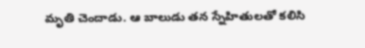మృతి చెందాడు. ఆ బాలుడు తన స్నేహితులతో కలిసి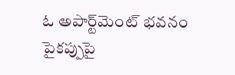ఓ అపార్ట్‌మెంట్ భవనం పైకప్పుపై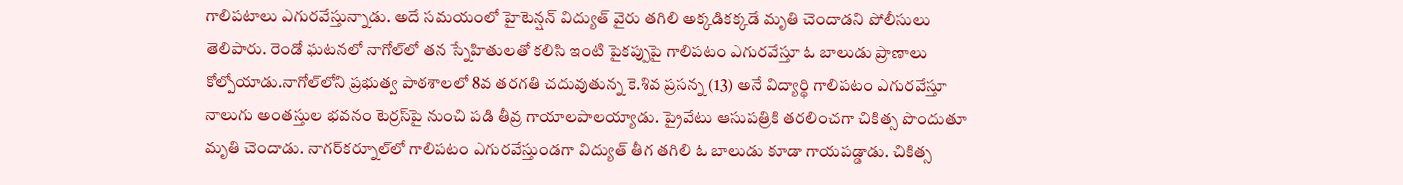గాలిపటాలు ఎగురవేస్తున్నాడు. అదే స‌మ‌యంలో హైటెన్షన్ విద్యుత్ వైరు తగిలి అక్కడికక్కడే మృతి చెందాడ‌ని పోలీసులు తెలిపారు. రెండో ఘటనలో నాగోల్‌లో తన స్నేహితులతో కలిసి ఇంటి పైకప్పుపై గాలిపటం ఎగురవేస్తూ ఓ బాలుడు ప్రాణాలు కోల్పోయాడు.నాగోల్‌లోని ప్రభుత్వ పాఠశాలలో 8వ తరగతి చదువుతున్న కె.శివ ప్రసన్న (13) అనే విద్యార్థి గాలిపటం ఎగురవేస్తూ నాలుగు అంతస్తుల భవనం టెర్రస్‌పై నుంచి పడి తీవ్ర గాయాలపాలయ్యాడు. ప్రైవేటు ఆసుపత్రికి తరలించగా చికిత్స పొందుతూ మృతి చెందాడు. నాగర్‌కర్నూల్‌లో గాలిపటం ఎగురవేస్తుండగా విద్యుత్ తీగ తగిలి ఓ బాలుడు కూడా గాయపడ్డాడు. చికిత్స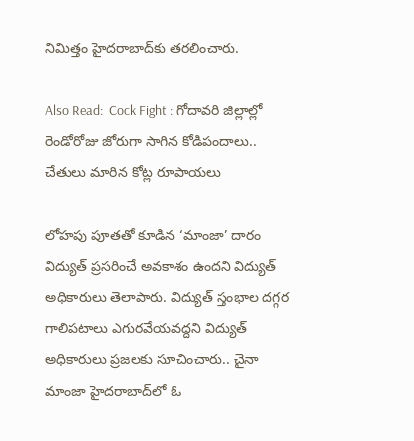నిమిత్తం హైదరాబాద్‌కు తరలించారు.

Also Read:  Cock Fight : గోదావ‌రి జిల్లాల్లో రెండోరోజు జోరుగా సాగిన కోడిపందాలు.. చేతులు మారిన కోట్ల రూపాయ‌లు

లోహపు పూతతో కూడిన ‘మాంజా’ దారం విద్యుత్ ప్ర‌స‌రించే అవ‌కాశం ఉంద‌ని విద్యుత్ అధికారులు తెలాపారు. విద్యుత్ స్తంభాల దగ్గర గాలిపటాలు ఎగురవేయవద్దని విద్యుత్ అధికారులు ప్రజలకు సూచించారు.. చైనా మాంజా హైదరాబాద్‌లో ఓ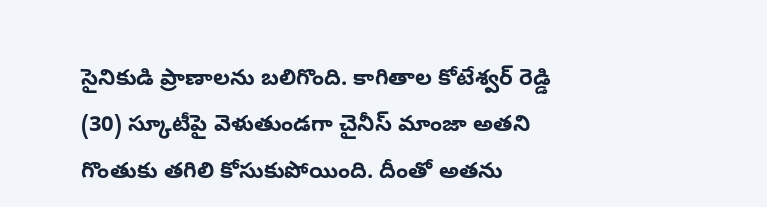సైనికుడి ప్రాణాలను బలిగొంది. కాగితాల కోటేశ్వర్ రెడ్డి (30) స్కూటీపై వెళుతుండగా చైనీస్ మాంజా అతని గొంతుకు త‌గిలి కోసుకుపోయింది. దీంతో అత‌ను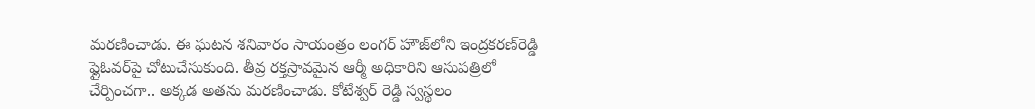మ‌ర‌ణించాడు. ఈ ఘటన శనివారం సాయంత్రం లంగర్ హౌజ్‌లోని ఇంద్రకరణ్‌రెడ్డి ఫ్లైఓవర్‌పై చోటుచేసుకుంది. తీవ్ర రక్తస్రావమైన ఆర్మీ అధికారిని ఆసుపత్రిలో చేర్పించ‌గా.. అక్కడ అతను మరణించాడు. కోటేశ్వర్ రెడ్డి స్వస్థలం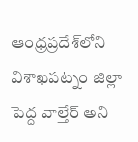ఆంధ్రప్రదేశ్‌లోని విశాఖపట్నం జిల్లా పెద్ద వాల్తేర్ అని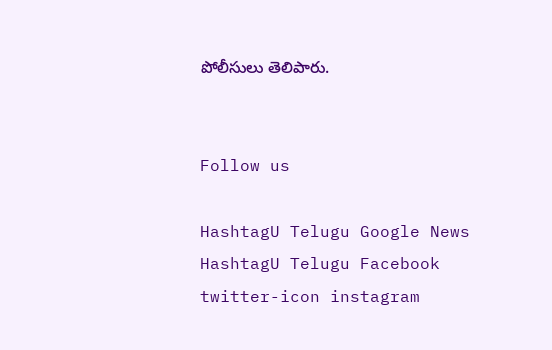పోలీసులు తెలిపారు.


Follow us

HashtagU Telugu Google News HashtagU Telugu Facebook twitter-icon instagram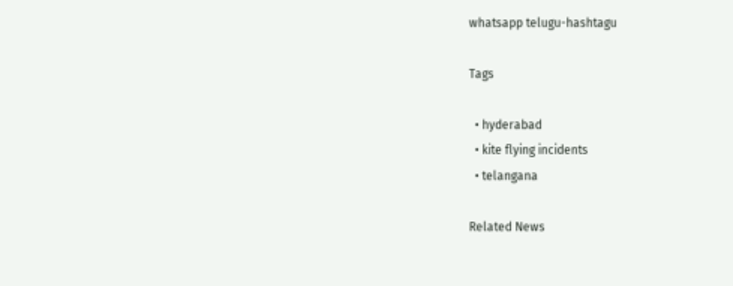whatsapp telugu-hashtagu

Tags

  • hyderabad
  • kite flying incidents
  • telangana

Related News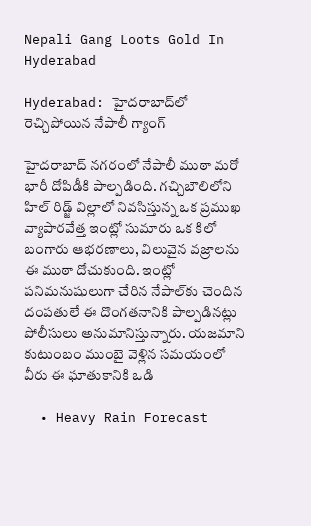Nepali Gang Loots Gold In Hyderabad

Hyderabad: హైదరాబాద్‌లో రెచ్చిపోయిన నేపాలీ గ్యాంగ్‌

హైదరాబాద్ నగరంలో నేపాలీ ముఠా మరో భారీ దోపిడీకి పాల్పడింది. గచ్చిబౌలిలోని హిల్ రిడ్జ్ విల్లాలో నివసిస్తున్న ఒక ప్రముఖ వ్యాపారవేత్త ఇంట్లో సుమారు ఒక కిలో బంగారు ఆభరణాలు, విలువైన వజ్రాలను ఈ ముఠా దోచుకుంది. ఇంట్లో పనిమనుషులుగా చేరిన నేపాల్‌కు చెందిన దంపతులే ఈ దొంగతనానికి పాల్పడినట్లు పోలీసులు అనుమానిస్తున్నారు. యజమాని కుటుంబం ముంబై వెళ్లిన సమయంలో వీరు ఈ ఘాతుకానికి ఒడి

  • Heavy Rain Forecast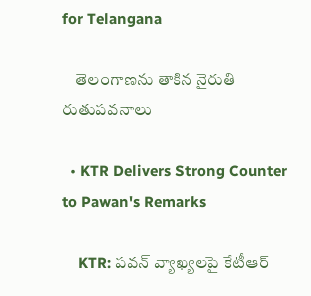for Telangana

    తెలంగాణను తాకిన నైరుతి రుతుపవనాలు

  • KTR Delivers Strong Counter to Pawan's Remarks

    KTR: పవన్‌ వ్యాఖ్యలపై కేటీఆర్‌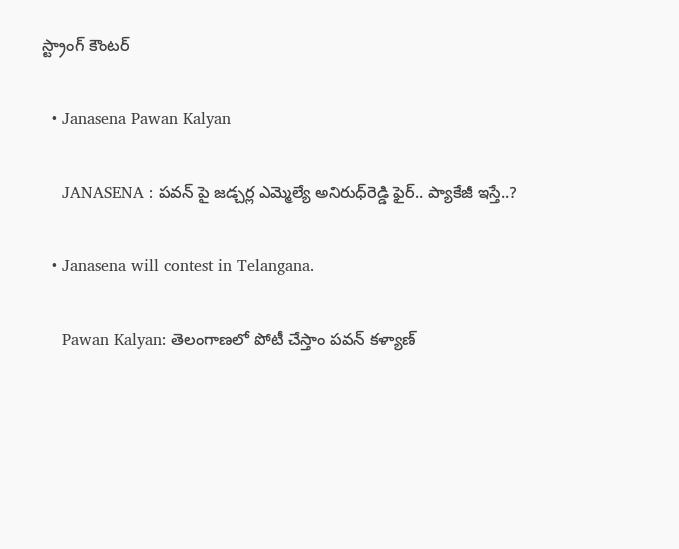స్ట్రాంగ్‌ కౌంటర్‌

  • Janasena Pawan Kalyan

    JANASENA : ప‌వ‌న్ పై జ‌డ్చ‌ర్ల ఎమ్మెల్యే అనిరుధ్‌రెడ్డి ఫైర్‌.. ప్యాకేజీ ఇస్తే..?

  • Janasena will contest in Telangana.

    Pawan Kalyan: తెలంగాణలో పోటీ చేస్తాం పవన్ కళ్యాణ్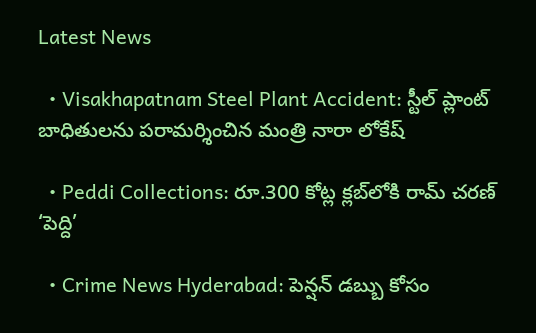Latest News

  • Visakhapatnam Steel Plant Accident: స్టీల్ ప్లాంట్ బాధితులను పరామర్శించిన మంత్రి నారా లోకేష్

  • Peddi Collections: రూ.300 కోట్ల క్లబ్‌లోకి రామ్ చరణ్ ‘పెద్ది’

  • Crime News Hyderabad: పెన్షన్ డబ్బు కోసం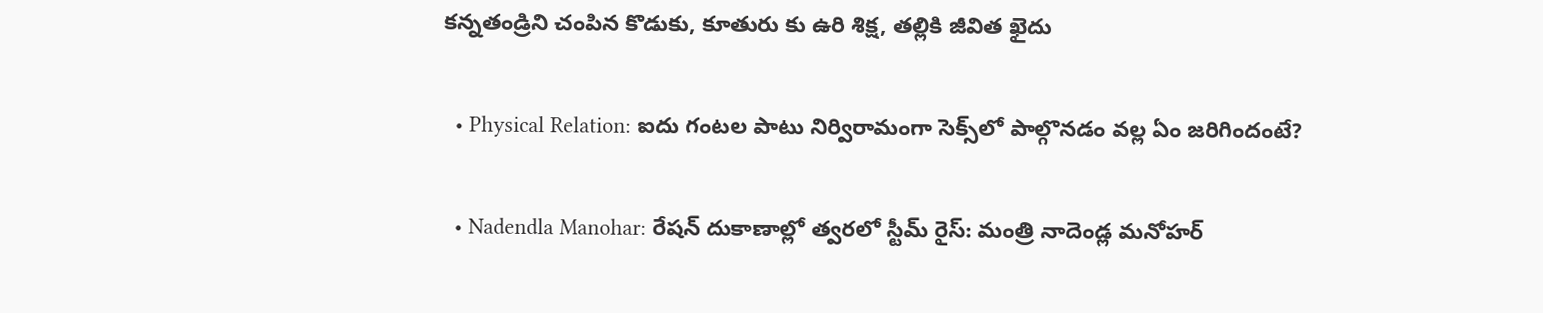కన్నతండ్రిని చంపిన కొడుకు, కూతురు కు ఉరి శిక్ష, తల్లికి జీవిత ఖైదు

  • Physical Relation: ఐదు గంటల పాటు నిర్విరామంగా సెక్స్‌లో పాల్గొనడం వల్ల ఏం జరిగిందంటే?

  • Nadendla Manohar: రేషన్ దుకాణాల్లో త్వరలో స్టీమ్‌ రైస్‌: మంత్రి నాదెండ్ల మనోహర్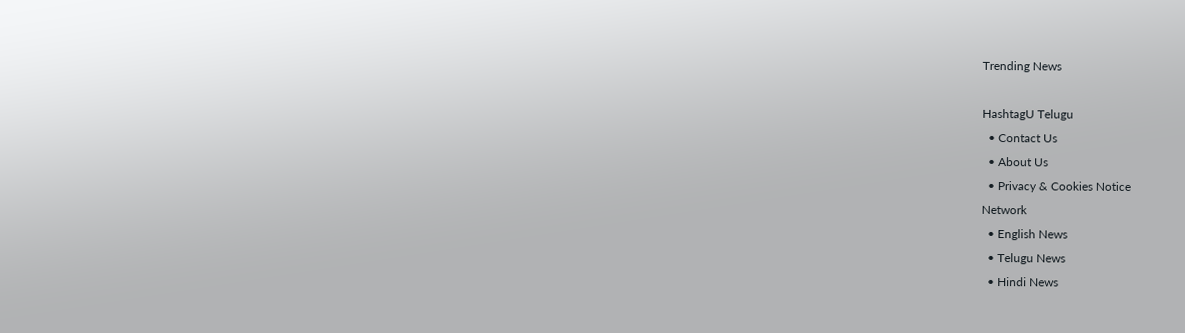Trending News

HashtagU Telugu
  • Contact Us
  • About Us
  • Privacy & Cookies Notice
Network
  • English News
  • Telugu News
  • Hindi News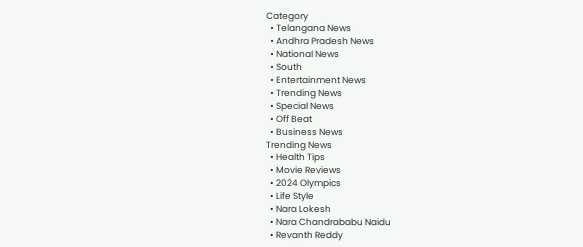Category
  • Telangana News
  • Andhra Pradesh News
  • National News
  • South
  • Entertainment News
  • Trending News
  • Special News
  • Off Beat
  • Business News
Trending News
  • Health Tips
  • Movie Reviews
  • 2024 Olympics
  • Life Style
  • Nara Lokesh
  • Nara Chandrababu Naidu
  • Revanth Reddy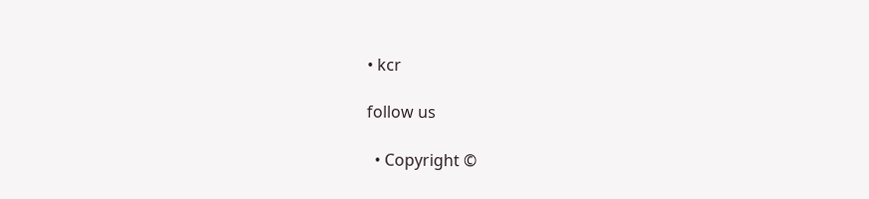• kcr

follow us

  • Copyright ©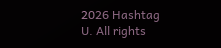2026 Hashtag U. All rights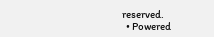reserved.
  • Powered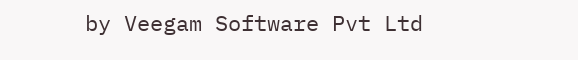by Veegam Software Pvt Ltd